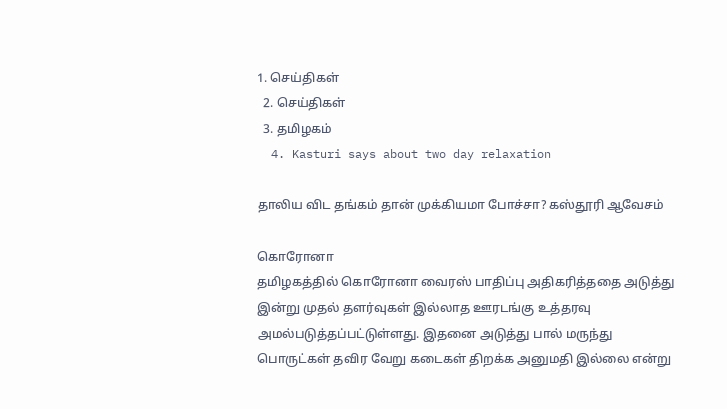1. செய்திகள்
  2. செய்திகள்
  3. த‌மிழக‌ம்
  4. Kasturi says about two day relaxation

தாலிய விட தங்கம் தான் முக்கியமா போச்சா? கஸ்தூரி ஆவேசம்

கொரோனா
தமிழகத்தில் கொரோனா வைரஸ் பாதிப்பு அதிகரித்ததை அடுத்து இன்று முதல் தளர்வுகள் இல்லாத ஊரடங்கு உத்தரவு அமல்படுத்தப்பட்டுள்ளது. இதனை அடுத்து பால் மருந்து பொருட்கள் தவிர வேறு கடைகள் திறக்க அனுமதி இல்லை என்று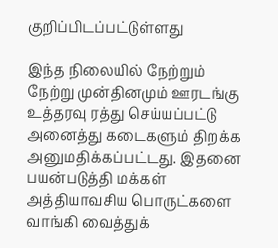குறிப்பிடப்பட்டுள்ளது

இந்த நிலையில் நேற்றும் நேற்று முன்தினமும் ஊரடங்கு உத்தரவு ரத்து செய்யப்பட்டு அனைத்து கடைகளும் திறக்க அனுமதிக்கப்பட்டது. இதனை பயன்படுத்தி மக்கள் அத்தியாவசிய பொருட்களை வாங்கி வைத்துக்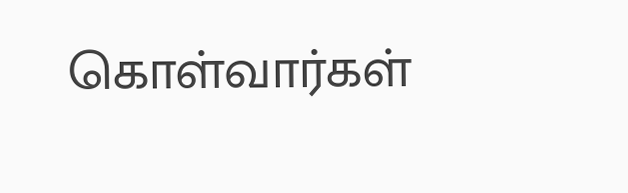கொள்வார்கள்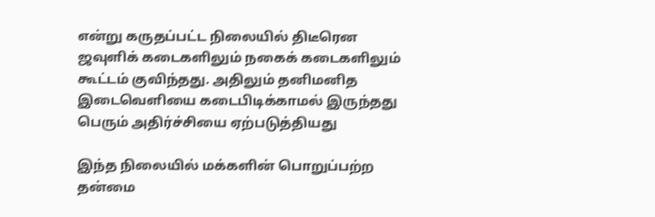என்று கருதப்பட்ட நிலையில் திடீரென ஜவுளிக் கடைகளிலும் நகைக் கடைகளிலும் கூட்டம் குவிந்தது. அதிலும் தனிமனித இடைவெளியை கடைபிடிக்காமல் இருந்தது பெரும் அதிர்ச்சியை ஏற்படுத்தியது

இந்த நிலையில் மக்களின் பொறுப்பற்ற தன்மை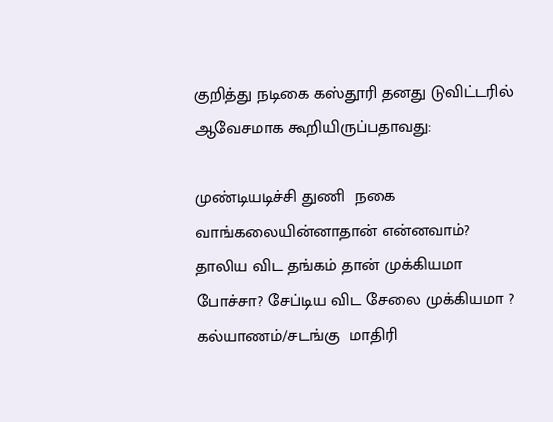குறித்து நடிகை கஸ்தூரி தனது டுவிட்டரில் ஆவேசமாக கூறியிருப்பதாவது:

முண்டியடிச்சி துணி  நகை வாங்கலையின்னாதான் என்னவாம்? தாலிய விட தங்கம் தான் முக்கியமா போச்சா? சேப்டிய விட சேலை முக்கியமா ?  கல்யாணம்/சடங்கு  மாதிரி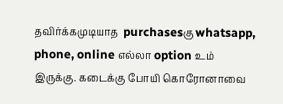தவிர்க்கமுடியாத  purchasesகு whatsapp, phone, online எல்லா option உம் இருக்கு. கடைக்கு போயி கொரோனாவை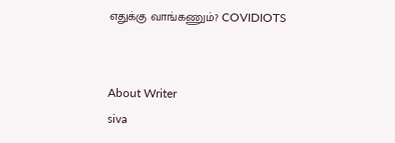எதுக்கு வாங்கணும்? COVIDIOTS


About Writer
siva